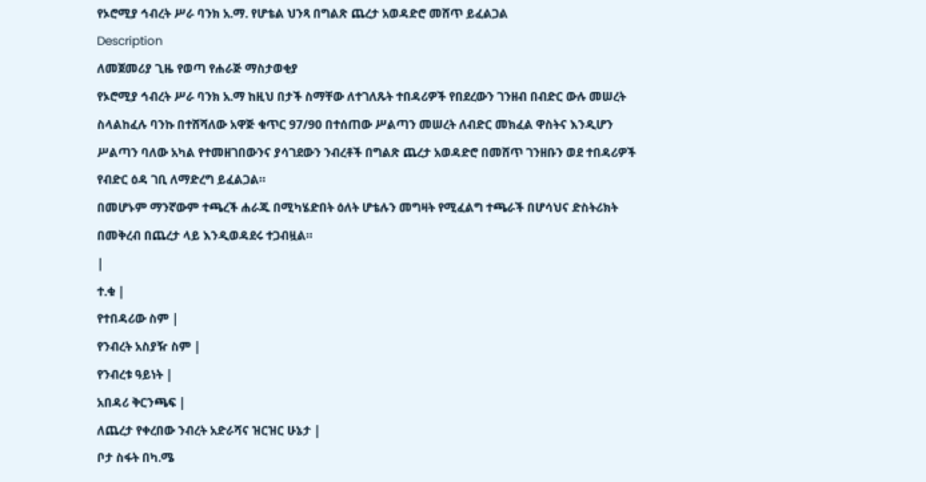የኦሮሚያ ኅብረት ሥራ ባንክ አ.ማ. የሆቴል ህንጻ በግልጽ ጨረታ አወዳድሮ መሸጥ ይፈልጋል
Description
ለመጀመሪያ ጊዜ የወጣ የሐራጅ ማስታወቂያ
የኦሮሚያ ኅብረት ሥራ ባንክ አ.ማ ከዚህ በታች ስማቸው ለተገለጹት ተበዳሪዎች የበደረውን ገንዘብ በብድር ውሉ መሠረት ስላልከፈሉ ባንኩ በተሸሻለው አዋጅ ቁጥር 97/90 በተሰጠው ሥልጣን መሠረት ለብድር መክፈል ዋስትና እንዲሆን ሥልጣን ባለው አካል የተመዘገበውንና ያሳገደውን ንብረቶች በግልጽ ጨረታ አወዳድሮ በመሸጥ ገንዘቡን ወደ ተበዳሪዎች የብድር ዕዳ ገቢ ለማድረግ ይፈልጋል።
በመሆኑም ማንኛውም ተጫረች ሐራጁ በሚካሄድበት ዕለት ሆቴሉን መግዛት የሚፈልግ ተጫራች በሆሳህና ድስትሪክት በመቅረብ በጨረታ ላይ እንዲወዳደሩ ተጋብዟል።
|
ተ.ቁ |
የተበዳሪው ስም |
የንብረት አስያዥ ስም |
የንብረቱ ዓይነት |
አበዳሪ ቅርንጫፍ |
ለጨረታ የቀረበው ንብረት አድራሻና ዝርዝር ሁኔታ |
ቦታ ስፋት በካ.ሜ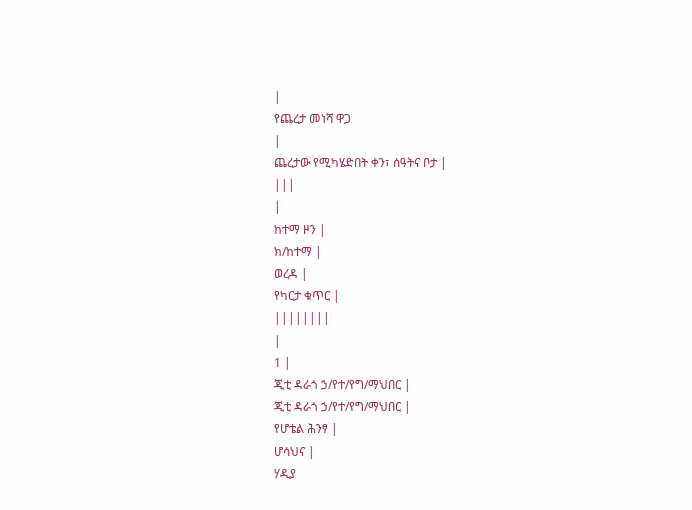|
የጨረታ መነሻ ዋጋ
|
ጨረታው የሚካሄድበት ቀን፣ ሰዓትና ቦታ |
|||
|
ከተማ ዞን |
ክ/ከተማ |
ወረዳ |
የካርታ ቁጥር |
||||||||
|
1 |
ጂቲ ዳራጎ ኃ/የተ/የግ/ማህበር |
ጂቲ ዳራጎ ኃ/የተ/የግ/ማህበር |
የሆቴል ሕንፃ |
ሆሳህና |
ሃዲያ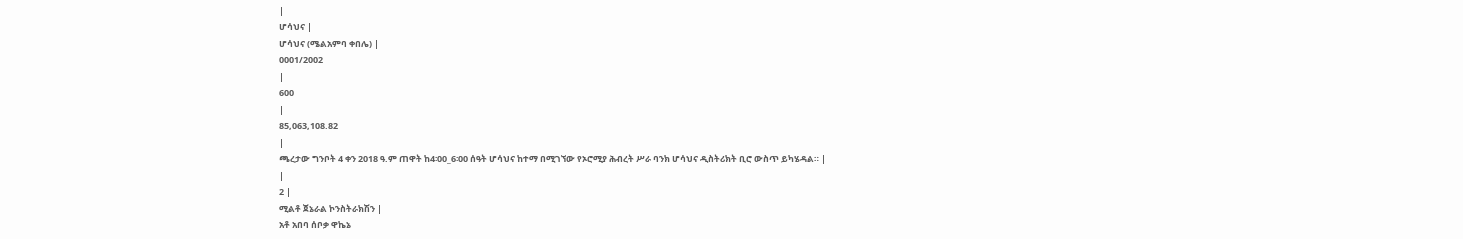|
ሆሳህና |
ሆሳህና (ሜልአምባ ቀበሌ) |
0001/2002
|
600
|
85,063,108.82
|
ጫረታው ግንቦት 4 ቀን 2018 ዓ.ም ጠዋት ከ4፡00_6፡00 ሰዓት ሆሳህና ከተማ በሚገኘው የኦሮሚያ ሕብረት ሥራ ባንክ ሆሳህና ዲስትሪክት ቢሮ ውስጥ ይካሄዳል። |
|
2 |
ሚልቶ ጀኔራል ኮንስትራክሽን |
አቶ አበባ ሰቦቃ ዋኬኔ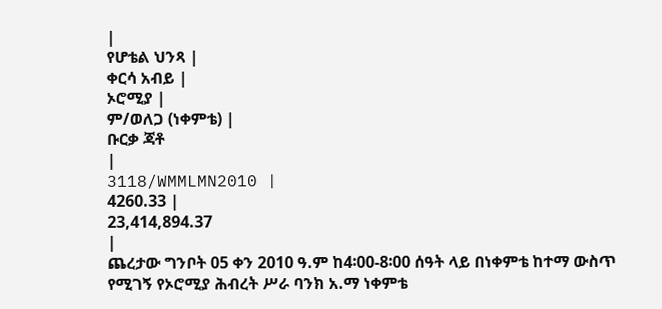|
የሆቴል ህንጻ |
ቀርሳ አብይ |
ኦሮሚያ |
ም/ወለጋ (ነቀምቴ) |
ቡርቃ ጃቶ
|
3118/WMMLMN2010 |
4260.33 |
23,414,894.37
|
ጨረታው ግንቦት 05 ቀን 2010 ዓ.ም ከ4፡00-8፡00 ሰዓት ላይ በነቀምቴ ከተማ ውስጥ የሚገኝ የኦሮሚያ ሕብረት ሥራ ባንክ አ.ማ ነቀምቴ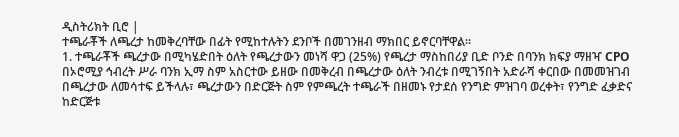ዲስትሪክት ቢሮ |
ተጫራቾች ለጫረታ ከመቅረባቸው በፊት የሚከተሉትን ደንቦች በመገንዘብ ማክበር ይኖርባቸዋል።
1. ተጫራቾች ጫረታው በሚካሄድበት ዕለት የጫረታውን መነሻ ዋጋ (25%) የጫረታ ማስከበሪያ ቢድ ቦንድ በባንክ ክፍያ ማዘዣ CPO በኦሮሚያ ኅብረት ሥራ ባንክ ኢማ ስም አስርተው ይዘው በመቅረብ በጫረታው ዕለት ንብረቱ በሚገኝበት አድራሻ ቀርበው በመመዝገብ በጫረታው ለመሳተፍ ይችላሉ፣ ጫረታውን በድርጅት ስም የምጫረት ተጫራች በዘመኑ የታደሰ የንግድ ምዝገባ ወረቀት፣ የንግድ ፈቃድና ከድርጅቱ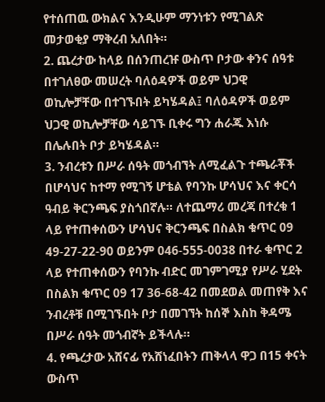የተሰጠዉ ውክልና እንዲሁም ማንነቱን የሚገልጽ መታወቂያ ማቅረብ አለበት።
2. ጨረታው ከላይ በሰንጠረዡ ውስጥ ቦታው ቀንና ሰዓቱ በተገለፀው መሠረት ባለዕዳዎች ወይም ህጋዊ ወኪሎቻቸው በተገኙበት ይካሄዳል፤ ባለዕዳዎች ወይም ህጋዊ ወኪሎቻቸው ሳይገኙ ቢቀሩ ግን ሐራጁ እነሱ በሌሉበት ቦታ ይካሄዳል።
3. ንብረቱን በሥራ ሰዓት መጎብኘት ለሚፈልጉ ተጫራቾች በሆሳህና ከተማ የሚገኝ ሆቴል የባንኩ ሆሳህና እና ቀርሳ ዓብይ ቅርንጫፍ ያስጎበኛሉ። ለተጨማሪ መረጃ በተረቁ 1 ላይ የተጠቀሰውን ሆሳህና ቅርንጫፍ በስልክ ቁጥር 09 49-27-22-90 ወይንም 046-555-0038 በተራ ቁጥር 2 ላይ የተጠቀሰውን የባንኩ ብድር መገምገሚያ የሥራ ሂደት በስልክ ቁጥር 09 17 36-68-42 በመደወል መጠየቅ እና ንብረቶቹ በሚገኙበት ቦታ በመገኘት ከሰኞ እስከ ቅዳሜ በሥራ ሰዓት መጎብኛት ይችላሉ።
4. የጫረታው አሸናፊ የአሸነፈበትን ጠቅላላ ዋጋ በ15 ቀናት ውስጥ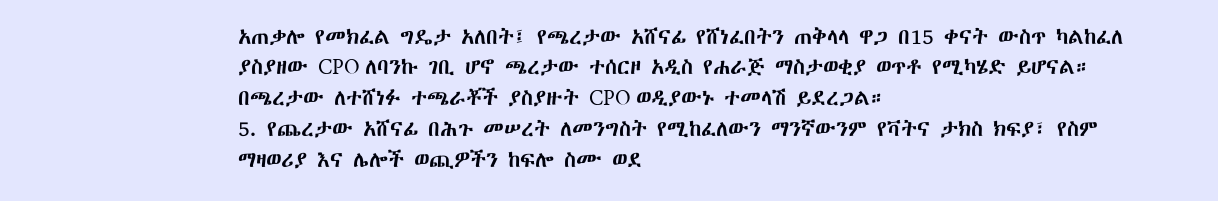አጠቃሎ የመክፈል ግዴታ አለበት፤ የጫረታው አሸናፊ የሸነፈበትን ጠቅላላ ዋጋ በ15 ቀናት ውስጥ ካልከፈለ ያስያዘው CPO ለባንኩ ገቢ ሆኖ ጫረታው ተሰርዞ አዲስ የሐራጅ ማስታወቂያ ወጥቶ የሚካሄድ ይሆናል። በጫረታው ለተሸነፉ ተጫራቾች ያስያዙት CPO ወዲያውኑ ተመላሽ ይደረጋል።
5. የጨረታው አሸናፊ በሕጉ መሠረት ለመንግስት የሚከፈለውን ማንኛውንም የቫትና ታክስ ክፍያ፣ የስም ማዛወሪያ እና ሌሎች ወጪዎችን ከፍሎ ስሙ ወደ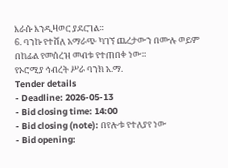እራሱ እንዲዛወር ያደርገል።
6. ባንኩ የተሸለ አማራጭ ካገኘ ጨረታውን በሙሉ ወይም በከፊል የመሰረዝ መብቱ የተጠበቀ ነው።
የኦሮሚያ ኅብረት ሥራ ባንክ አ.ማ.
Tender details
- Deadline: 2026-05-13
- Bid closing time: 14:00
- Bid closing (note): በየሎቱ የተለያየ ነው
- Bid opening: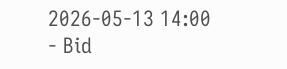2026-05-13 14:00
- Bid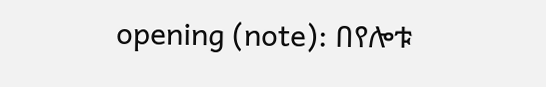opening (note): በየሎቱ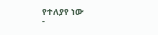የተለያየ ነው
-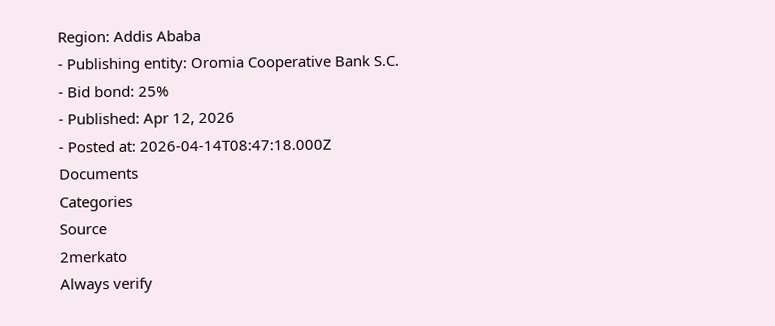Region: Addis Ababa
- Publishing entity: Oromia Cooperative Bank S.C.
- Bid bond: 25%
- Published: Apr 12, 2026
- Posted at: 2026-04-14T08:47:18.000Z
Documents
Categories
Source
2merkato
Always verify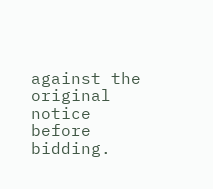against the original notice before bidding.